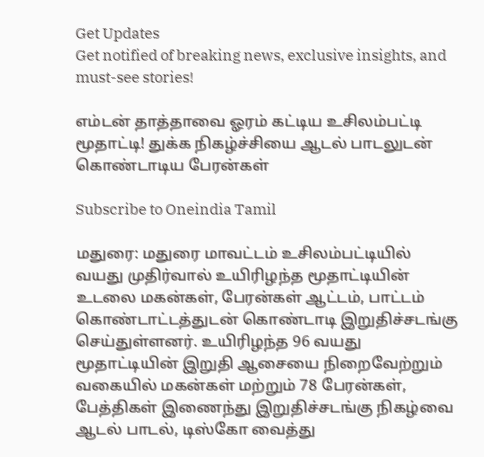Get Updates
Get notified of breaking news, exclusive insights, and must-see stories!

எம்டன் தாத்தாவை ஓரம் கட்டிய உசிலம்பட்டி மூதாட்டி! துக்க நிகழ்ச்சியை ஆடல் பாடலுடன் கொண்டாடிய பேரன்கள்

Subscribe to Oneindia Tamil

மதுரை: மதுரை மாவட்டம் உசிலம்பட்டியில் வயது முதிர்வால் உயிரிழந்த மூதாட்டியின் உடலை மகன்கள், பேரன்கள் ஆட்டம், பாட்டம் கொண்டாட்டத்துடன் கொண்டாடி இறுதிச்சடங்கு செய்துள்ளனர். உயிரிழந்த 96 வயது மூதாட்டியின் இறுதி ஆசையை நிறைவேற்றும் வகையில் மகன்கள் மற்றும் 78 பேரன்கள், பேத்திகள் இணைந்து இறுதிச்சடங்கு நிகழ்வை ஆடல் பாடல், டிஸ்கோ வைத்து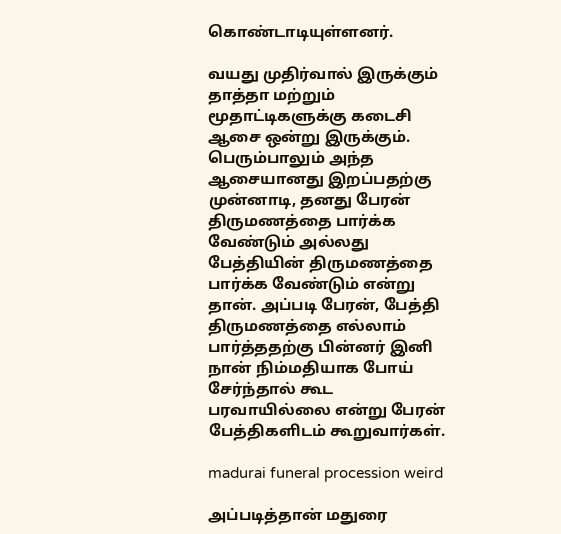கொண்டாடியுள்ளனர்.

வயது முதிர்வால் இருக்கும் தாத்தா மற்றும் மூதாட்டிகளுக்கு கடைசி ஆசை ஒன்று இருக்கும். பெரும்பாலும் அந்த ஆசையானது இறப்பதற்கு முன்னாடி, தனது பேரன் திருமணத்தை பார்க்க வேண்டும் அல்லது பேத்தியின் திருமணத்தை பார்க்க வேண்டும் என்று தான். அப்படி பேரன், பேத்தி திருமணத்தை எல்லாம் பார்த்ததற்கு பின்னர் இனி நான் நிம்மதியாக போய் சேர்ந்தால் கூட பரவாயில்லை என்று பேரன் பேத்திகளிடம் கூறுவார்கள்.

madurai funeral procession weird

அப்படித்தான் மதுரை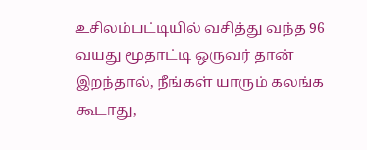உசிலம்பட்டியில் வசித்து வந்த 96 வயது மூதாட்டி ஒருவர் தான் இறந்தால், நீங்கள் யாரும் கலங்க கூடாது,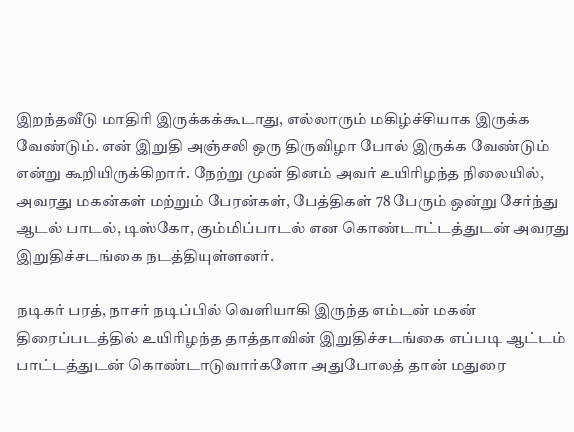இறந்தவீடு மாதிரி இருக்கக்கூடாது, எல்லாரும் மகிழ்ச்சியாக இருக்க வேண்டும். என் இறுதி அஞ்சலி ஒரு திருவிழா போல் இருக்க வேண்டும் என்று கூறியிருக்கிறார். நேற்று முன் தினம் அவர் உயிரிழந்த நிலையில், அவரது மகன்கள் மற்றும் பேரன்கள், பேத்திகள் 78 பேரும் ஒன்று சேர்ந்து ஆடல் பாடல், டிஸ்கோ, கும்மிப்பாடல் என கொண்டாட்டத்துடன் அவரது இறுதிச்சடங்கை நடத்தியுள்ளனர்.

நடிகர் பரத், நாசர் நடிப்பில் வெளியாகி இருந்த எம்டன் மகன் திரைப்படத்தில் உயிரிழந்த தாத்தாவின் இறுதிச்சடங்கை எப்படி ஆட்டம் பாட்டத்துடன் கொண்டாடுவார்களோ அதுபோலத் தான் மதுரை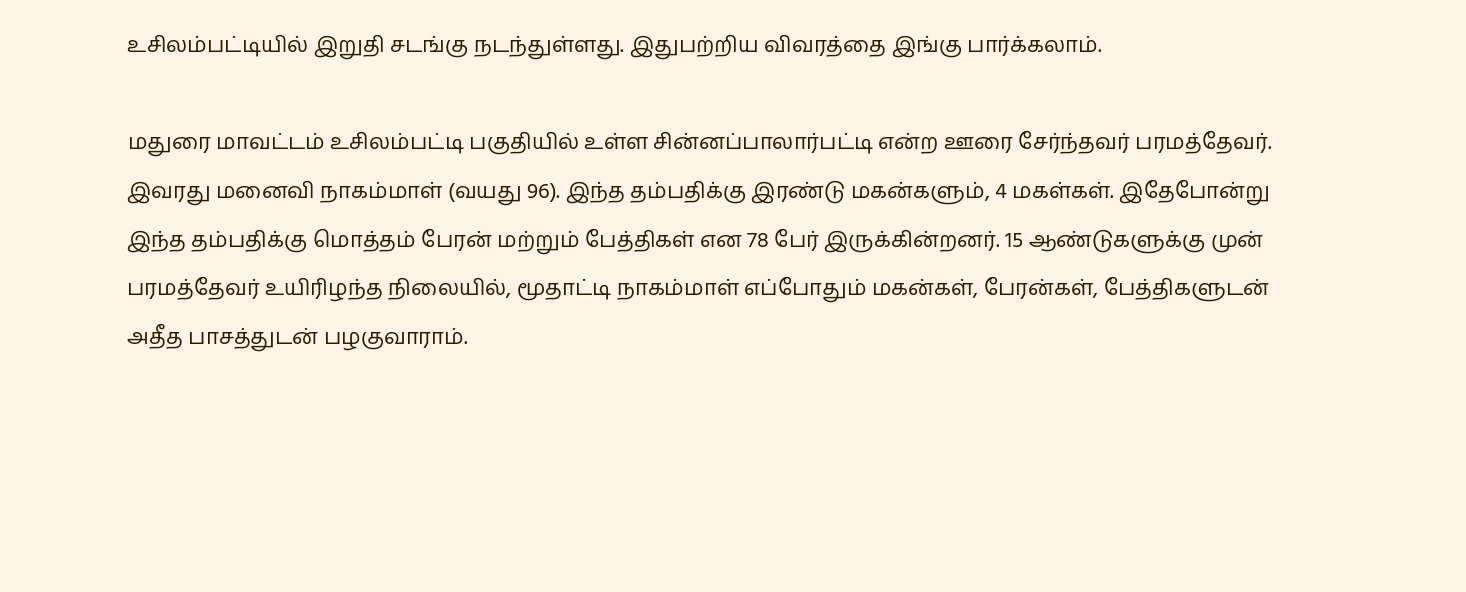உசிலம்பட்டியில் இறுதி சடங்கு நடந்துள்ளது. இதுபற்றிய விவரத்தை இங்கு பார்க்கலாம்.

மதுரை மாவட்டம் உசிலம்பட்டி பகுதியில் உள்ள சின்னப்பாலார்பட்டி என்ற ஊரை சேர்ந்தவர் பரமத்தேவர். இவரது மனைவி நாகம்மாள் (வயது 96). இந்த தம்பதிக்கு இரண்டு மகன்களும், 4 மகள்கள். இதேபோன்று இந்த தம்பதிக்கு மொத்தம் பேரன் மற்றும் பேத்திகள் என 78 பேர் இருக்கின்றனர். 15 ஆண்டுகளுக்கு முன் பரமத்தேவர் உயிரிழந்த நிலையில், மூதாட்டி நாகம்மாள் எப்போதும் மகன்கள், பேரன்கள், பேத்திகளுடன் அதீத பாசத்துடன் பழகுவாராம்.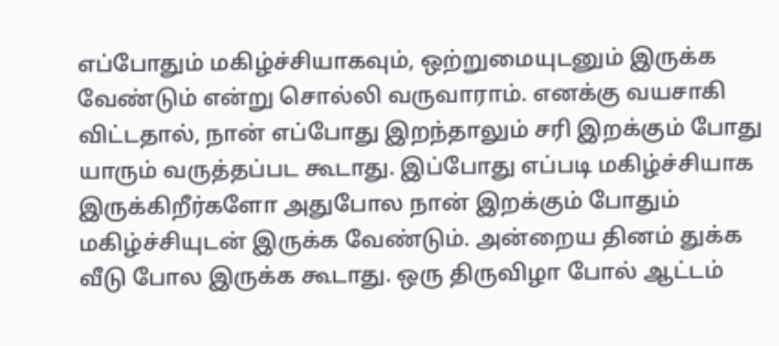எப்போதும் மகிழ்ச்சியாகவும், ஒற்றுமையுடனும் இருக்க வேண்டும் என்று சொல்லி வருவாராம். எனக்கு வயசாகி விட்டதால், நான் எப்போது இறந்தாலும் சரி இறக்கும் போது யாரும் வருத்தப்பட கூடாது. இப்போது எப்படி மகிழ்ச்சியாக இருக்கிறீர்களோ அதுபோல நான் இறக்கும் போதும் மகிழ்ச்சியுடன் இருக்க வேண்டும். அன்றைய தினம் துக்க வீடு போல இருக்க கூடாது. ஒரு திருவிழா போல் ஆட்டம்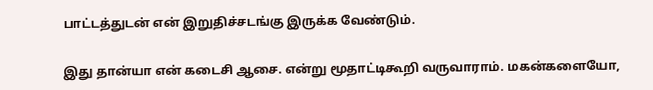பாட்டத்துடன் என் இறுதிச்சடங்கு இருக்க வேண்டும்.

இது தான்யா என் கடைசி ஆசை. என்று மூதாட்டிகூறி வருவாராம். மகன்களையோ,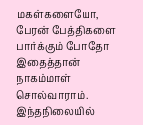மகள்களையோ, பேரன் பேத்திகளை பார்க்கும் போதோ இதைத்தான் நாகம்மாள் சொல்வாராம். இந்தநிலையில்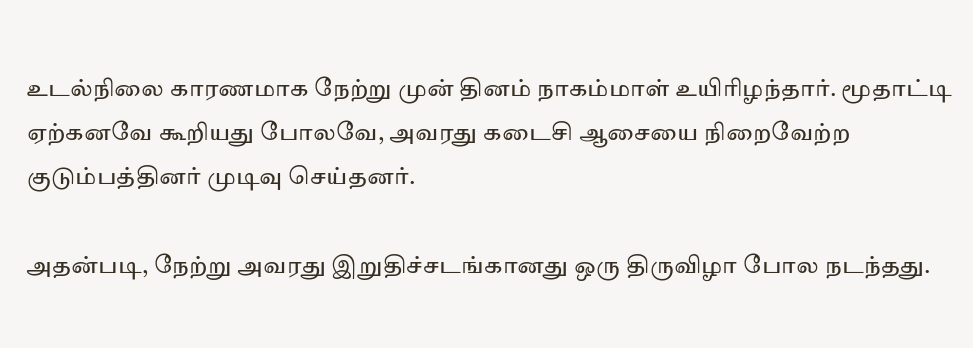உடல்நிலை காரணமாக நேற்று முன் தினம் நாகம்மாள் உயிரிழந்தார். மூதாட்டி ஏற்கனவே கூறியது போலவே, அவரது கடைசி ஆசையை நிறைவேற்ற குடும்பத்தினர் முடிவு செய்தனர்.

அதன்படி, நேற்று அவரது இறுதிச்சடங்கானது ஒரு திருவிழா போல நடந்தது.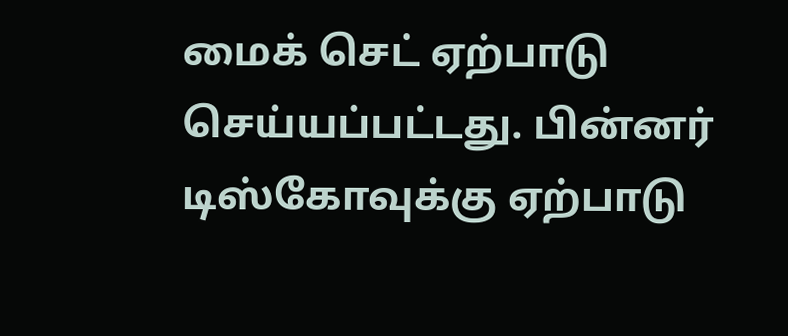மைக் செட் ஏற்பாடு செய்யப்பட்டது. பின்னர் டிஸ்கோவுக்கு ஏற்பாடு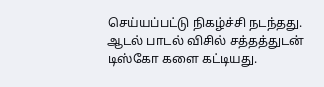செய்யப்பட்டு நிகழ்ச்சி நடந்தது. ஆடல் பாடல் விசில் சத்தத்துடன் டிஸ்கோ களை கட்டியது.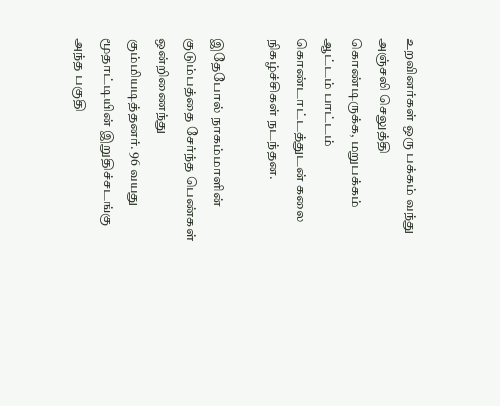உறவினர்கள் ஒரு பக்கம் வந்து அஞ்சலி செலுத்தி கொண்டிருக்க, மறுபக்கம் ஆட்டம் பாட்டம் கொண்டாட்டத்துடன் கலை நிகழ்ச்சிகள் நடந்தன.

இதேபோல் நாகம்மாளின் குடும்பத்தை சேர்ந்த பெண்கள் ஒன்றிணைந்து கும்மியடித்தனர். 96 வயது மூதாட்டியின் இறுதிச்சடங்கு அந்த பகுதி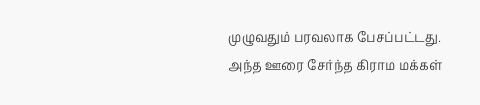முழுவதும் பரவலாக பேசப்பட்டது. அந்த ஊரை சேர்ந்த கிராம மக்கள்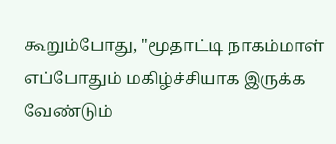கூறும்போது, "மூதாட்டி நாகம்மாள் எப்போதும் மகிழ்ச்சியாக இருக்க வேண்டும்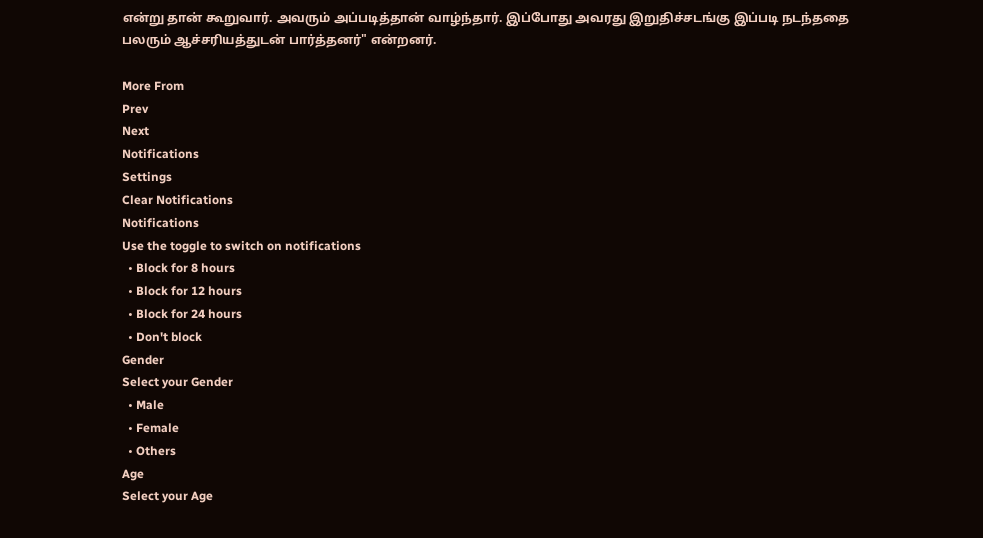என்று தான் கூறுவார். அவரும் அப்படித்தான் வாழ்ந்தார். இப்போது அவரது இறுதிச்சடங்கு இப்படி நடந்ததை பலரும் ஆச்சரியத்துடன் பார்த்தனர்" என்றனர்.

More From
Prev
Next
Notifications
Settings
Clear Notifications
Notifications
Use the toggle to switch on notifications
  • Block for 8 hours
  • Block for 12 hours
  • Block for 24 hours
  • Don't block
Gender
Select your Gender
  • Male
  • Female
  • Others
Age
Select your Age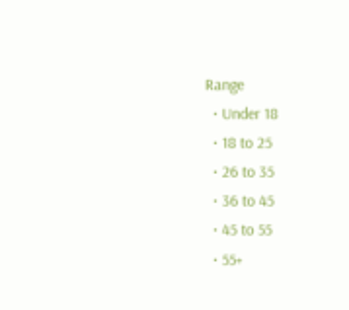Range
  • Under 18
  • 18 to 25
  • 26 to 35
  • 36 to 45
  • 45 to 55
  • 55+